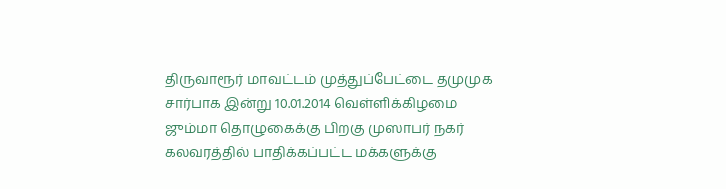திருவாரூர் மாவட்டம் முத்துப்பேட்டை தமுமுக சார்பாக இன்று 10.01.2014 வெள்ளிக்கிழமை ஜும்மா தொழுகைக்கு பிறகு முஸாபர் நகர் கலவரத்தில் பாதிக்கப்பட்ட மக்களுக்கு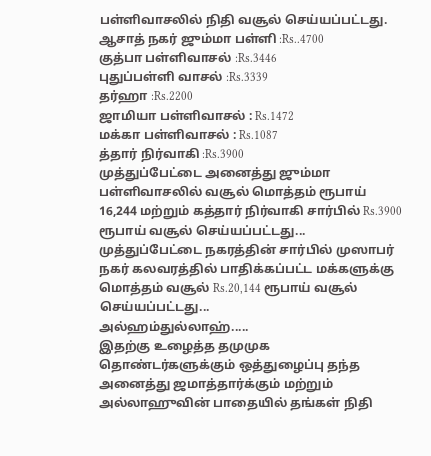பள்ளிவாசலில் நிதி வசூல் செய்யப்பட்டது.
ஆசாத் நகர் ஜும்மா பள்ளி :Rs..4700
குத்பா பள்ளிவாசல் :Rs.3446
புதுப்பள்ளி வாசல் :Rs.3339
தர்ஹா :Rs.2200
ஜாமியா பள்ளிவாசல் : Rs.1472
மக்கா பள்ளிவாசல் : Rs.1087
த்தார் நிர்வாகி :Rs.3900
முத்துப்பேட்டை அனைத்து ஜும்மா பள்ளிவாசலில் வசூல் மொத்தம் ரூபாய் 16,244 மற்றும் கத்தார் நிர்வாகி சார்பில் Rs.3900 ரூபாய் வசூல் செய்யப்பட்டது...
முத்துப்பேட்டை நகரத்தின் சார்பில் முஸாபர் நகர் கலவரத்தில் பாதிக்கப்பட்ட மக்களுக்கு மொத்தம் வசூல் Rs.20,144 ரூபாய் வசூல் செய்யப்பட்டது...
அல்ஹம்துல்லாஹ்.....
இதற்கு உழைத்த தமுமுக தொண்டர்களுக்கும் ஒத்துழைப்பு தந்த அனைத்து ஜமாத்தார்க்கும் மற்றும் அல்லாஹுவின் பாதையில் தங்கள் நிதி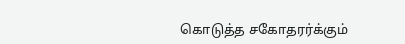கொடுத்த சகோதரர்க்கும்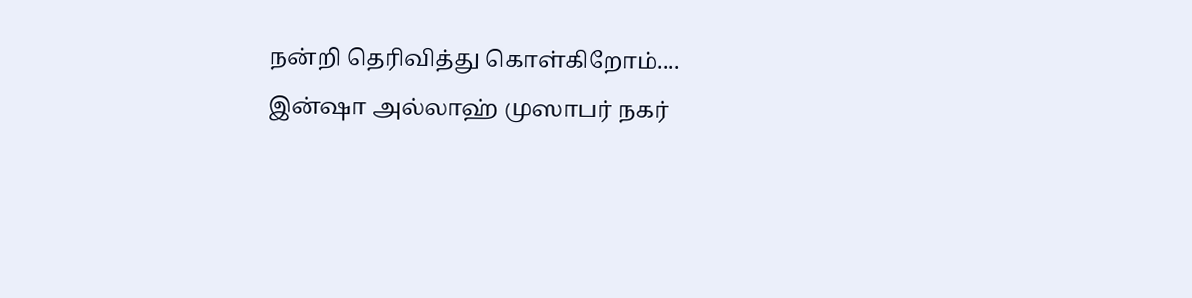நன்றி தெரிவித்து கொள்கிறோம்....
இன்ஷா அல்லாஹ் முஸாபர் நகர்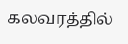கலவரத்தில்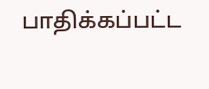பாதிக்கப்பட்ட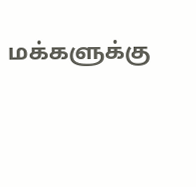மக்களுக்கு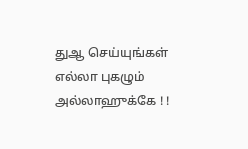துஆ செய்யுங்கள்
எல்லா புகழும் அல்லாஹுக்கே ! !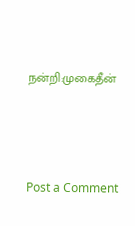நன்றி:முகைதீன்




Post a Comment